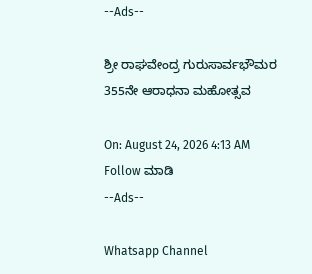--Ads--

ಶ್ರೀ ರಾಘವೇಂದ್ರ ಗುರುಸಾರ್ವಭೌಮರ 355ನೇ ಆರಾಧನಾ ಮಹೋತ್ಸವ

On: August 24, 2026 4:13 AM
Follow ಮಾಡಿ
--Ads--

Whatsapp Channel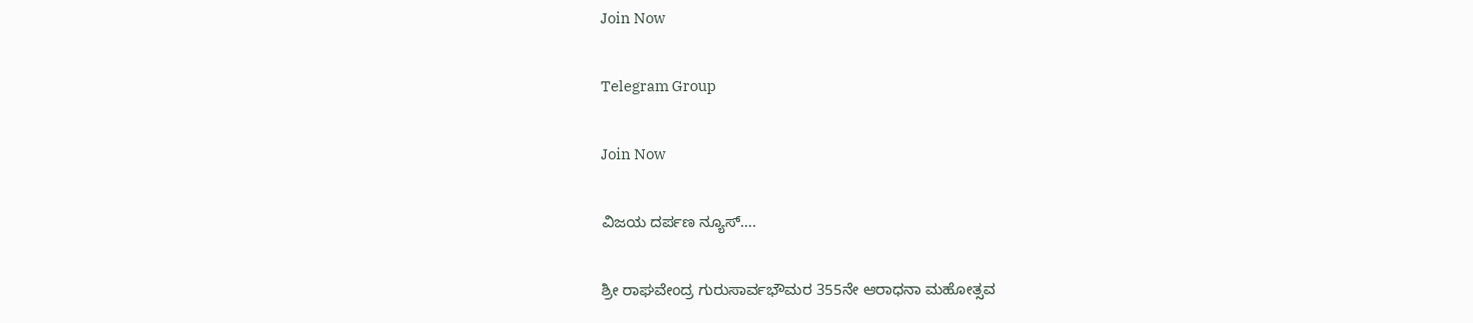Join Now

Telegram Group

Join Now

ವಿಜಯ ದರ್ಪಣ ನ್ಯೂಸ್….

ಶ್ರೀ ರಾಘವೇಂದ್ರ ಗುರುಸಾರ್ವಭೌಮರ 355ನೇ ಆರಾಧನಾ ಮಹೋತ್ಸವ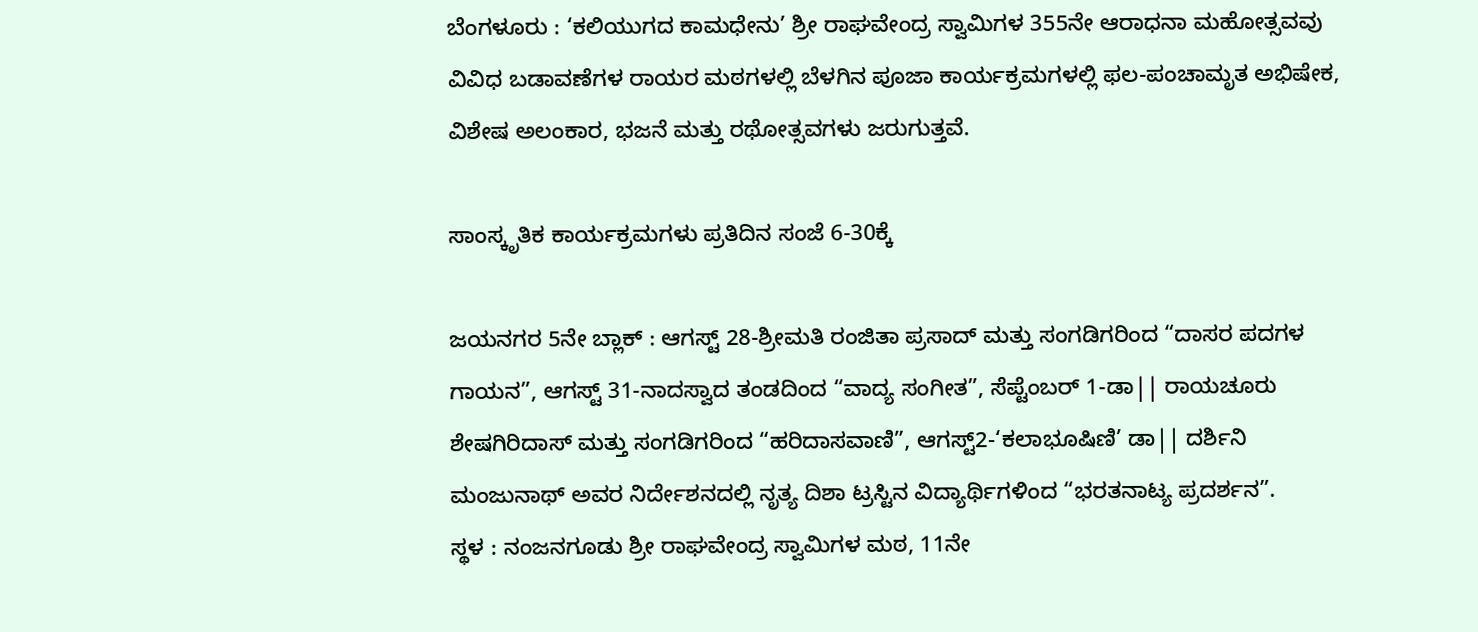ಬೆಂಗಳೂರು : ‘ಕಲಿಯುಗದ ಕಾಮಧೇನು’ ಶ್ರೀ ರಾಘವೇಂದ್ರ ಸ್ವಾಮಿಗಳ 355ನೇ ಆರಾಧನಾ ಮಹೋತ್ಸವವು ವಿವಿಧ ಬಡಾವಣೆಗಳ ರಾಯರ ಮಠಗಳಲ್ಲಿ ಬೆಳಗಿನ ಪೂಜಾ ಕಾರ್ಯಕ್ರಮಗಳಲ್ಲಿ ಫಲ-ಪಂಚಾಮೃತ ಅಭಿಷೇಕ, ವಿಶೇಷ ಅಲಂಕಾರ, ಭಜನೆ ಮತ್ತು ರಥೋತ್ಸವಗಳು ಜರುಗುತ್ತವೆ.

ಸಾಂಸ್ಕೃತಿಕ ಕಾರ್ಯಕ್ರಮಗಳು ಪ್ರತಿದಿನ ಸಂಜೆ 6-30ಕ್ಕೆ

ಜಯನಗರ 5ನೇ ಬ್ಲಾಕ್ : ಆಗಸ್ಟ್ 28-ಶ್ರೀಮತಿ ರಂಜಿತಾ ಪ್ರಸಾದ್ ಮತ್ತು ಸಂಗಡಿಗರಿಂದ “ದಾಸರ ಪದಗಳ ಗಾಯನ”, ಆಗಸ್ಟ್ 31-ನಾದಸ್ವಾದ ತಂಡದಿಂದ “ವಾದ್ಯ ಸಂಗೀತ”, ಸೆಪ್ಟೆಂಬರ್ 1-ಡಾ|| ರಾಯಚೂರು ಶೇಷಗಿರಿದಾಸ್ ಮತ್ತು ಸಂಗಡಿಗರಿಂದ “ಹರಿದಾಸವಾಣಿ”, ಆಗಸ್ಟ್2-‘ಕಲಾಭೂಷಿಣಿ’ ಡಾ|| ದರ್ಶಿನಿ ಮಂಜುನಾಥ್ ಅವರ ನಿರ್ದೇಶನದಲ್ಲಿ ನೃತ್ಯ ದಿಶಾ ಟ್ರಸ್ಟಿನ ವಿದ್ಯಾರ್ಥಿಗಳಿಂದ “ಭರತನಾಟ್ಯ ಪ್ರದರ್ಶನ”.
ಸ್ಥಳ : ನಂಜನಗೂಡು ಶ್ರೀ ರಾಘವೇಂದ್ರ ಸ್ವಾಮಿಗಳ ಮಠ, 11ನೇ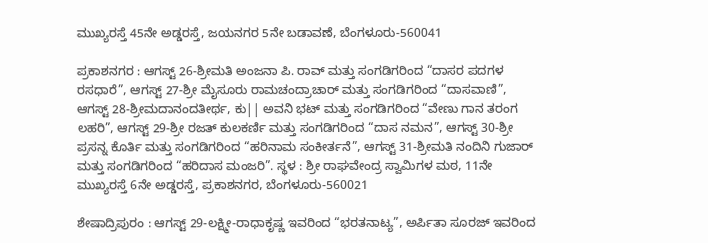ಮುಖ್ಯರಸ್ತೆ 45ನೇ ಅಡ್ಡರಸ್ತೆ, ಜಯನಗರ 5ನೇ ಬಡಾವಣೆ, ಬೆಂಗಳೂರು-560041

ಪ್ರಕಾಶನಗರ : ಆಗಸ್ಟ್ 26-ಶ್ರೀಮತಿ ಅಂಜನಾ ಪಿ. ರಾವ್ ಮತ್ತು ಸಂಗಡಿಗರಿಂದ “ದಾಸರ ಪದಗಳ ರಸಧಾರೆ”, ಆಗಸ್ಟ್ 27-ಶ್ರೀ ಮೈಸೂರು ರಾಮಚಂದ್ರಾಚಾರ್ ಮತ್ತು ಸಂಗಡಿಗರಿಂದ “ದಾಸವಾಣಿ”, ಆಗಸ್ಟ್ 28-ಶ್ರೀಮದಾನಂದತೀರ್ಥ, ಕು|| ಅವನಿ ಭಟ್ ಮತ್ತು ಸಂಗಡಿಗರಿಂದ “ವೇಣು ಗಾನ ತರಂಗ ಲಹರಿ”, ಆಗಸ್ಟ್ 29-ಶ್ರೀ ರಜತ್ ಕುಲಕರ್ಣಿ ಮತ್ತು ಸಂಗಡಿಗರಿಂದ “ದಾಸ ನಮನ”, ಆಗಸ್ಟ್ 30-ಶ್ರೀ ಪ್ರಸನ್ನ ಕೊರ್ತಿ ಮತ್ತು ಸಂಗಡಿಗರಿಂದ “ಹರಿನಾಮ ಸಂಕೀರ್ತನೆ”, ಆಗಸ್ಟ್ 31-ಶ್ರೀಮತಿ ನಂದಿನಿ ಗುಜಾರ್ ಮತ್ತು ಸಂಗಡಿಗರಿಂದ “ಹರಿದಾಸ ಮಂಜರಿ”. ಸ್ಥಳ : ಶ್ರೀ ರಾಘವೇಂದ್ರ ಸ್ವಾಮಿಗಳ ಮಠ, 11ನೇ ಮುಖ್ಯರಸ್ತೆ 6ನೇ ಅಡ್ಡರಸ್ತೆ, ಪ್ರಕಾಶನಗರ, ಬೆಂಗಳೂರು-560021

ಶೇಷಾದ್ರಿಪುರಂ : ಆಗಸ್ಟ್ 29-ಲಕ್ಷ್ಮೀ-ರಾಧಾಕೃಷ್ಣ ಇವರಿಂದ “ಭರತನಾಟ್ಯ”, ಅರ್ಪಿತಾ ಸೂರಜ್ ಇವರಿಂದ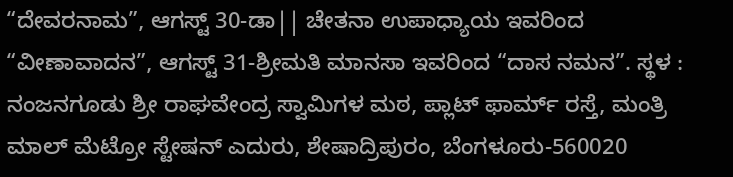“ದೇವರನಾಮ”, ಆಗಸ್ಟ್ 30-ಡಾ|| ಚೇತನಾ ಉಪಾಧ್ಯಾಯ ಇವರಿಂದ “ವೀಣಾವಾದನ”, ಆಗಸ್ಟ್ 31-ಶ್ರೀಮತಿ ಮಾನಸಾ ಇವರಿಂದ “ದಾಸ ನಮನ”. ಸ್ಥಳ : ನಂಜನಗೂಡು ಶ್ರೀ ರಾಘವೇಂದ್ರ ಸ್ವಾಮಿಗಳ ಮಠ, ಪ್ಲಾಟ್ ಫಾರ್ಮ್ ರಸ್ತೆ, ಮಂತ್ರಿ ಮಾಲ್ ಮೆಟ್ರೋ ಸ್ಟೇಷನ್ ಎದುರು, ಶೇಷಾದ್ರಿಪುರಂ, ಬೆಂಗಳೂರು-560020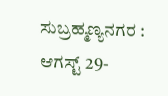ಸುಬ್ರಹ್ಮಣ್ಯನಗರ : ಆಗಸ್ಟ್ 29-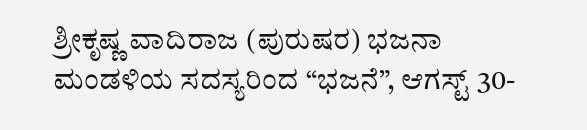ಶ್ರೀಕೃಷ್ಣ ವಾದಿರಾಜ (ಪುರುಷರ) ಭಜನಾ ಮಂಡಳಿಯ ಸದಸ್ಯರಿಂದ “ಭಜನೆ”, ಆಗಸ್ಟ್ 30-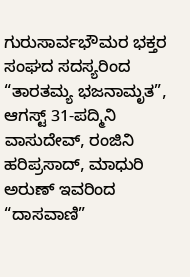ಗುರುಸಾರ್ವಭೌಮರ ಭಕ್ತರ ಸಂಘದ ಸದಸ್ಯರಿಂದ “ತಾರತಮ್ಯ ಭಜನಾಮೃತ”, ಆಗಸ್ಟ್ 31-ಪದ್ಮಿನಿ ವಾಸುದೇವ್, ರಂಜಿನಿ ಹರಿಪ್ರಸಾದ್, ಮಾಧುರಿ ಅರುಣ್ ಇವರಿಂದ “ದಾಸವಾಣಿ”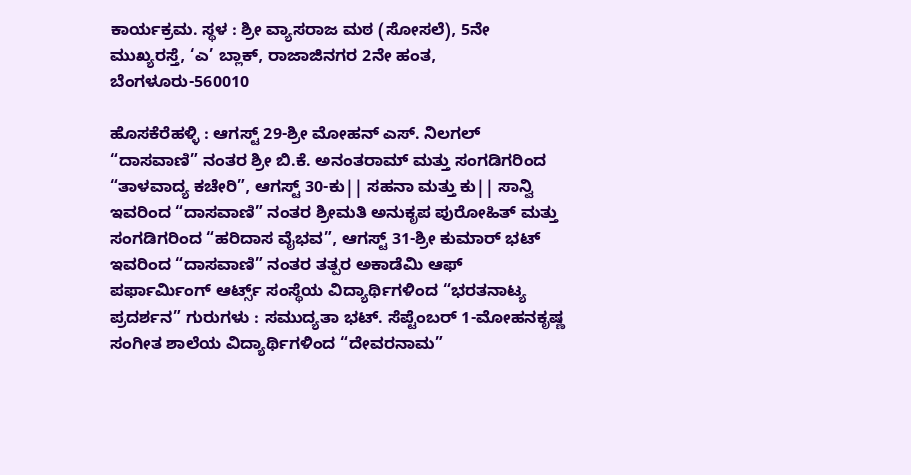ಕಾರ್ಯಕ್ರಮ. ಸ್ಥಳ : ಶ್ರೀ ವ್ಯಾಸರಾಜ ಮಠ (ಸೋಸಲೆ), 5ನೇ ಮುಖ್ಯರಸ್ತೆ, ‘ಎ’ ಬ್ಲಾಕ್, ರಾಜಾಜಿನಗರ 2ನೇ ಹಂತ, ಬೆಂಗಳೂರು-560010

ಹೊಸಕೆರೆಹಳ್ಳಿ : ಆಗಸ್ಟ್ 29-ಶ್ರೀ ಮೋಹನ್ ಎಸ್. ನಿಲಗಲ್ “ದಾಸವಾಣಿ” ನಂತರ ಶ್ರೀ ಬಿ.ಕೆ. ಅನಂತರಾಮ್ ಮತ್ತು ಸಂಗಡಿಗರಿಂದ “ತಾಳವಾದ್ಯ ಕಚೇರಿ”, ಆಗಸ್ಟ್ 30-ಕು|| ಸಹನಾ ಮತ್ತು ಕು|| ಸಾನ್ವಿ ಇವರಿಂದ “ದಾಸವಾಣಿ” ನಂತರ ಶ್ರೀಮತಿ ಅನುಕೃಪ ಪುರೋಹಿತ್ ಮತ್ತು ಸಂಗಡಿಗರಿಂದ “ಹರಿದಾಸ ವೈಭವ”, ಆಗಸ್ಟ್ 31-ಶ್ರೀ ಕುಮಾರ್ ಭಟ್ ಇವರಿಂದ “ದಾಸವಾಣಿ” ನಂತರ ತತ್ಪರ ಅಕಾಡೆಮಿ ಆಫ್ ಪರ್ಫಾರ್ಮಿಂಗ್ ಆರ್ಟ್ಸ್ ಸಂಸ್ಥೆಯ ವಿದ್ಯಾರ್ಥಿಗಳಿಂದ “ಭರತನಾಟ್ಯ ಪ್ರದರ್ಶನ” ಗುರುಗಳು : ಸಮುದ್ಯತಾ ಭಟ್. ಸೆಪ್ಟೆಂಬರ್ 1-ಮೋಹನಕೃಷ್ಣ ಸಂಗೀತ ಶಾಲೆಯ ವಿದ್ಯಾರ್ಥಿಗಳಿಂದ “ದೇವರನಾಮ”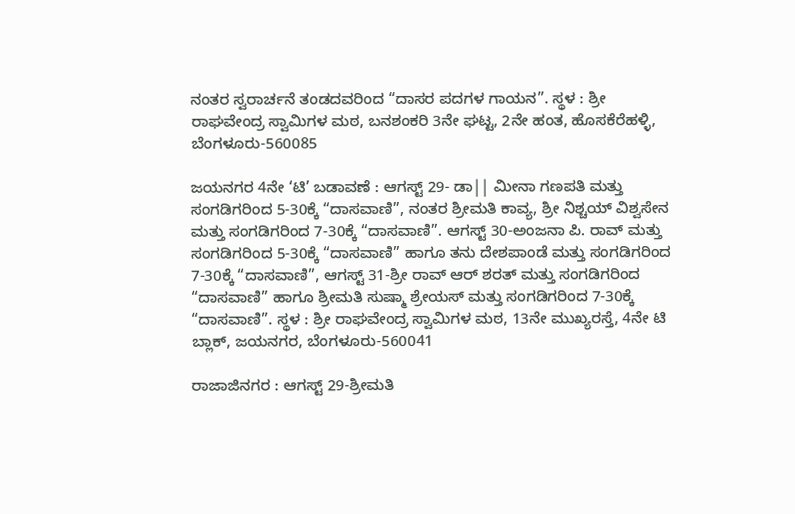ನಂತರ ಸ್ವರಾರ್ಚನೆ ತಂಡದವರಿಂದ “ದಾಸರ ಪದಗಳ ಗಾಯನ”. ಸ್ಥಳ : ಶ್ರೀ ರಾಘವೇಂದ್ರ ಸ್ವಾಮಿಗಳ ಮಠ, ಬನಶಂಕರಿ 3ನೇ ಘಟ್ಟ, 2ನೇ ಹಂತ, ಹೊಸಕೆರೆಹಳ್ಳಿ, ಬೆಂಗಳೂರು-560085

ಜಯನಗರ 4ನೇ ‘ಟಿ’ ಬಡಾವಣೆ : ಆಗಸ್ಟ್ 29- ಡಾ|| ಮೀನಾ ಗಣಪತಿ ಮತ್ತು ಸಂಗಡಿಗರಿಂದ 5-30ಕ್ಕೆ “ದಾಸವಾಣಿ”, ನಂತರ ಶ್ರೀಮತಿ ಕಾವ್ಯ, ಶ್ರೀ ನಿಶ್ಚಯ್ ವಿಶ್ವಸೇನ ಮತ್ತು ಸಂಗಡಿಗರಿಂದ 7-30ಕ್ಕೆ “ದಾಸವಾಣಿ”. ಆಗಸ್ಟ್ 30-ಅಂಜನಾ ಪಿ. ರಾವ್ ಮತ್ತು ಸಂಗಡಿಗರಿಂದ 5-30ಕ್ಕೆ “ದಾಸವಾಣಿ” ಹಾಗೂ ತನು ದೇಶಪಾಂಡೆ ಮತ್ತು ಸಂಗಡಿಗರಿಂದ 7-30ಕ್ಕೆ “ದಾಸವಾಣಿ”, ಆಗಸ್ಟ್ 31-ಶ್ರೀ ರಾವ್ ಆರ್ ಶರತ್ ಮತ್ತು ಸಂಗಡಿಗರಿಂದ “ದಾಸವಾಣಿ” ಹಾಗೂ ಶ್ರೀಮತಿ ಸುಷ್ಮಾ ಶ್ರೇಯಸ್ ಮತ್ತು ಸಂಗಡಿಗರಿಂದ 7-30ಕ್ಕೆ “ದಾಸವಾಣಿ”. ಸ್ಥಳ : ಶ್ರೀ ರಾಘವೇಂದ್ರ ಸ್ವಾಮಿಗಳ ಮಠ, 13ನೇ ಮುಖ್ಯರಸ್ತೆ, 4ನೇ ಟಿ ಬ್ಲಾಕ್, ಜಯನಗರ, ಬೆಂಗಳೂರು-560041

ರಾಜಾಜಿನಗರ : ಆಗಸ್ಟ್ 29-ಶ್ರೀಮತಿ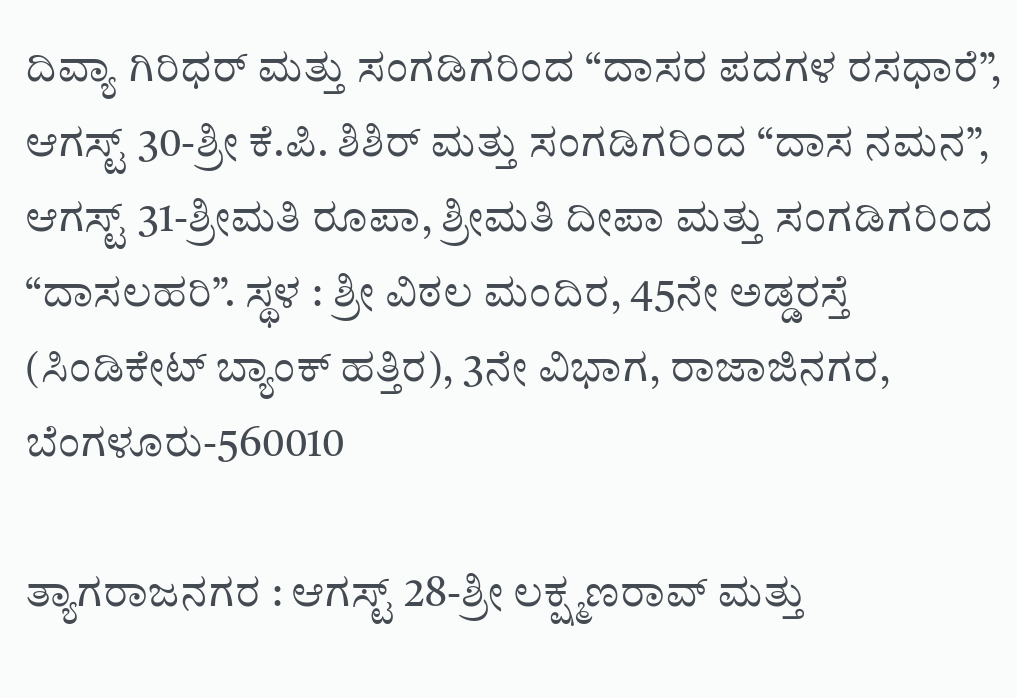ದಿವ್ಯಾ ಗಿರಿಧರ್ ಮತ್ತು ಸಂಗಡಿಗರಿಂದ “ದಾಸರ ಪದಗಳ ರಸಧಾರೆ”, ಆಗಸ್ಟ್ 30-ಶ್ರೀ ಕೆ.ಪಿ. ಶಿಶಿರ್ ಮತ್ತು ಸಂಗಡಿಗರಿಂದ “ದಾಸ ನಮನ”, ಆಗಸ್ಟ್ 31-ಶ್ರೀಮತಿ ರೂಪಾ, ಶ್ರೀಮತಿ ದೀಪಾ ಮತ್ತು ಸಂಗಡಿಗರಿಂದ “ದಾಸಲಹರಿ”. ಸ್ಥಳ : ಶ್ರೀ ವಿಠಲ ಮಂದಿರ, 45ನೇ ಅಡ್ಡರಸ್ತೆ (ಸಿಂಡಿಕೇಟ್ ಬ್ಯಾಂಕ್ ಹತ್ತಿರ), 3ನೇ ವಿಭಾಗ, ರಾಜಾಜಿನಗರ, ಬೆಂಗಳೂರು-560010

ತ್ಯಾಗರಾಜನಗರ : ಆಗಸ್ಟ್ 28-ಶ್ರೀ ಲಕ್ಷ್ಮಣರಾವ್ ಮತ್ತು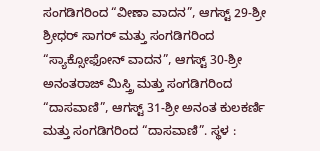ಸಂಗಡಿಗರಿಂದ “ವೀಣಾ ವಾದನ”, ಆಗಸ್ಟ್ 29-ಶ್ರೀ ಶ್ರೀಧರ್ ಸಾಗರ್ ಮತ್ತು ಸಂಗಡಿಗರಿಂದ “ಸ್ಯಾಕ್ಸೋಫೋನ್ ವಾದನ”, ಆಗಸ್ಟ್ 30-ಶ್ರೀ ಅನಂತರಾಜ್ ಮಿಸ್ತ್ರಿ ಮತ್ತು ಸಂಗಡಿಗರಿಂದ “ದಾಸವಾಣಿ”, ಆಗಸ್ಟ್ 31-ಶ್ರೀ ಅನಂತ ಕುಲಕರ್ಣಿ ಮತ್ತು ಸಂಗಡಿಗರಿಂದ “ದಾಸವಾಣಿ”. ಸ್ಥಳ :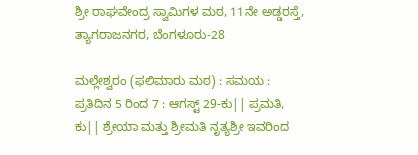ಶ್ರೀ ರಾಘವೇಂದ್ರ ಸ್ವಾಮಿಗಳ ಮಠ, 11ನೇ ಅಡ್ಡರಸ್ತೆ, ತ್ಯಾಗರಾಜನಗರ, ಬೆಂಗಳೂರು-28

ಮಲ್ಲೇಶ್ವರಂ (ಫಲಿಮಾರು ಮಠ) : ಸಮಯ : ಪ್ರತಿದಿನ 5 ರಿಂದ 7 : ಆಗಸ್ಟ್ 29-ಕು|| ಪ್ರಮತಿ, ಕು|| ಶ್ರೇಯಾ ಮತ್ತು ಶ್ರೀಮತಿ ನೃತ್ಯಶ್ರೀ ಇವರಿಂದ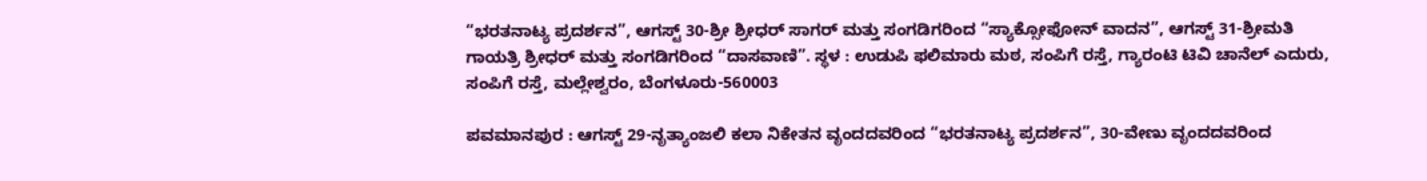“ಭರತನಾಟ್ಯ ಪ್ರದರ್ಶನ”, ಆಗಸ್ಟ್ 30-ಶ್ರೀ ಶ್ರೀಧರ್ ಸಾಗರ್ ಮತ್ತು ಸಂಗಡಿಗರಿಂದ “ಸ್ಯಾಕ್ಸೋಫೋನ್ ವಾದನ”, ಆಗಸ್ಟ್ 31-ಶ್ರೀಮತಿ ಗಾಯತ್ರಿ ಶ್ರೀಧರ್ ಮತ್ತು ಸಂಗಡಿಗರಿಂದ “ದಾಸವಾಣಿ”. ಸ್ಥಳ : ಉಡುಪಿ ಫಲಿಮಾರು ಮಠ, ಸಂಪಿಗೆ ರಸ್ತೆ, ಗ್ಯಾರಂಟಿ ಟಿವಿ ಚಾನೆಲ್ ಎದುರು, ಸಂಪಿಗೆ ರಸ್ತೆ, ಮಲ್ಲೇಶ್ವರಂ, ಬೆಂಗಳೂರು-560003

ಪವಮಾನಪುರ : ಆಗಸ್ಟ್ 29-ನೃತ್ಯಾಂಜಲಿ ಕಲಾ ನಿಕೇತನ ವೃಂದದವರಿಂದ “ಭರತನಾಟ್ಯ ಪ್ರದರ್ಶನ”, 30-ವೇಣು ವೃಂದದವರಿಂದ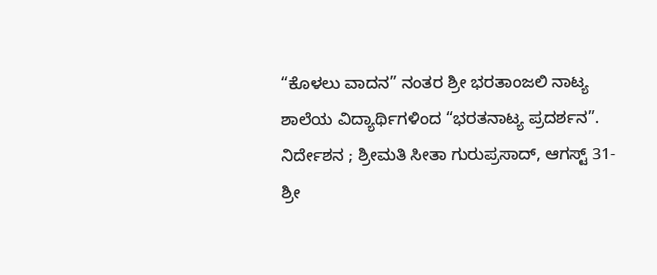“ಕೊಳಲು ವಾದನ” ನಂತರ ಶ್ರೀ ಭರತಾಂಜಲಿ ನಾಟ್ಯ ಶಾಲೆಯ ವಿದ್ಯಾರ್ಥಿಗಳಿಂದ “ಭರತನಾಟ್ಯ ಪ್ರದರ್ಶನ”. ನಿರ್ದೇಶನ ; ಶ್ರೀಮತಿ ಸೀತಾ ಗುರುಪ್ರಸಾದ್, ಆಗಸ್ಟ್ 31-ಶ್ರೀ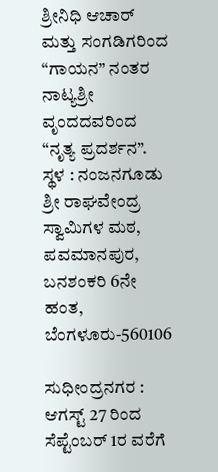ಶ್ರೀನಿಧಿ ಆಚಾರ್ ಮತ್ತು ಸಂಗಡಿಗರಿಂದ “ಗಾಯನ” ನಂತರ ನಾಟ್ಯಶ್ರೀ ವೃಂದದವರಿಂದ “ನೃತ್ಯ ಪ್ರದರ್ಶನ”. ಸ್ಥಳ : ನಂಜನಗೂಡು ಶ್ರೀ ರಾಘವೇಂದ್ರ ಸ್ವಾಮಿಗಳ ಮಠ, ಪವಮಾನಪುರ, ಬನಶಂಕರಿ 6ನೇ ಹಂತ, ಬೆಂಗಳೂರು-560106

ಸುಧೀಂದ್ರನಗರ : ಆಗಸ್ಟ್ 27 ರಿಂದ ಸೆಪ್ಟೆಂಬರ್ 1ರ ವರೆಗೆ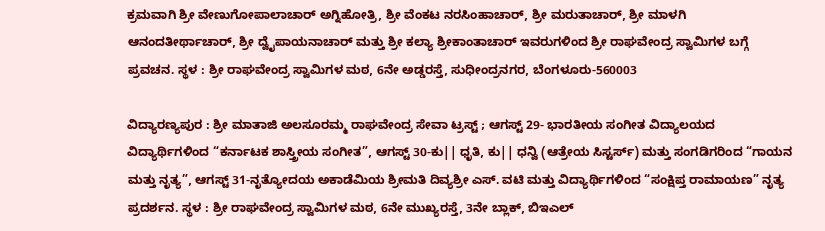ಕ್ರಮವಾಗಿ ಶ್ರೀ ವೇಣುಗೋಪಾಲಾಚಾರ್ ಅಗ್ನಿಹೋತ್ರಿ, ಶ್ರೀ ವೆಂಕಟ ನರಸಿಂಹಾಚಾರ್, ಶ್ರೀ ಮರುತಾಚಾರ್, ಶ್ರೀ ಮಾಳಗಿ ಆನಂದತೀರ್ಥಾಚಾರ್, ಶ್ರೀ ದ್ವೈಪಾಯನಾಚಾರ್ ಮತ್ತು ಶ್ರೀ ಕಲ್ಯಾ ಶ್ರೀಕಾಂತಾಚಾರ್ ಇವರುಗಳಿಂದ ಶ್ರೀ ರಾಘವೇಂದ್ರ ಸ್ವಾಮಿಗಳ ಬಗ್ಗೆ ಪ್ರವಚನ. ಸ್ಥಳ : ಶ್ರೀ ರಾಘವೇಂದ್ರ ಸ್ವಾಮಿಗಳ ಮಠ, 6ನೇ ಅಡ್ಡರಸ್ತೆ, ಸುಧೀಂದ್ರನಗರ, ಬೆಂಗಳೂರು-560003

ವಿದ್ಯಾರಣ್ಯಪುರ : ಶ್ರೀ ಮಾತಾಜಿ ಅಲಸೂರಮ್ಮ ರಾಘವೇಂದ್ರ ಸೇವಾ ಟ್ರಸ್ಟ್ ; ಆಗಸ್ಟ್ 29- ಭಾರತೀಯ ಸಂಗೀತ ವಿದ್ಯಾಲಯದ ವಿದ್ಯಾರ್ಥಿಗಳಿಂದ “ಕರ್ನಾಟಕ ಶಾಸ್ತ್ರೀಯ ಸಂಗೀತ”, ಆಗಸ್ಟ್ 30-ಕು|| ಧೃತಿ, ಕು|| ಧನ್ವಿ (ಆತ್ರೇಯ ಸಿಸ್ಟರ್ಸ್) ಮತ್ತು ಸಂಗಡಿಗರಿಂದ “ಗಾಯನ ಮತ್ತು ನೃತ್ಯ”, ಆಗಸ್ಟ್ 31-ನೃತ್ಯೋದಯ ಅಕಾಡೆಮಿಯ ಶ್ರೀಮತಿ ದಿವ್ಯಶ್ರೀ ಎಸ್. ವಟಿ ಮತ್ತು ವಿದ್ಯಾರ್ಥಿಗಳಿಂದ “ಸಂಕ್ಷಿಪ್ತ ರಾಮಾಯಣ” ನೃತ್ಯ ಪ್ರದರ್ಶನ. ಸ್ಥಳ : ಶ್ರೀ ರಾಘವೇಂದ್ರ ಸ್ವಾಮಿಗಳ ಮಠ, 6ನೇ ಮುಖ್ಯರಸ್ತೆ, 3ನೇ ಬ್ಲಾಕ್, ಬಿಇಎಲ್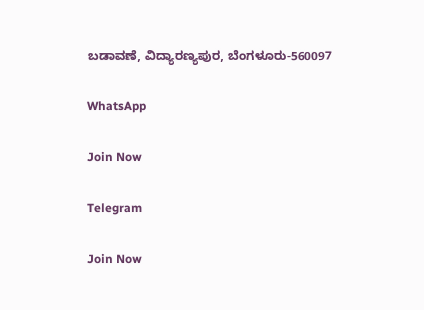ಬಡಾವಣೆ, ವಿದ್ಯಾರಣ್ಯಪುರ, ಬೆಂಗಳೂರು-560097

WhatsApp

Join Now

Telegram

Join Now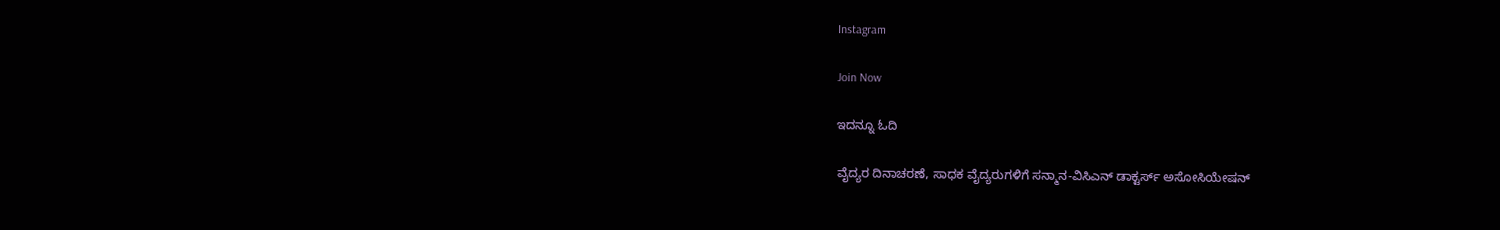Instagram

Join Now

ಇದನ್ನೂ ಓದಿ

ವೈದ್ಯರ ದಿನಾಚರಣೆ, ಸಾಧಕ ವೈದ್ಯರುಗಳಿಗೆ ಸನ್ಮಾನ-ವಿಸಿಎನ್ ಡಾಕ್ಟರ್ಸ್ ಅಸೋಸಿಯೇಷನ್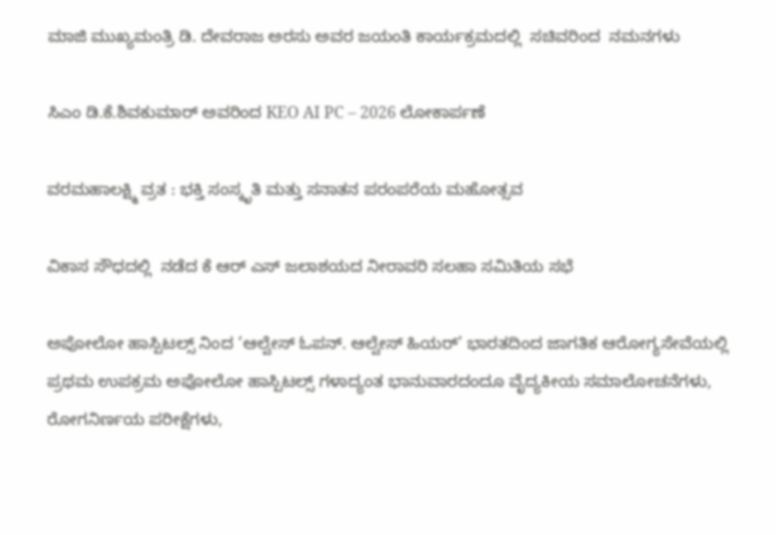ಮಾಜಿ ಮುಖ್ಯಮಂತ್ರಿ ಡಿ. ದೇವರಾಜ ಅರಸು ಅವರ ಜಯಂತಿ ಕಾರ್ಯಕ್ರಮದಲ್ಲಿ  ಸಚಿವರಿಂದ  ನಮನಗಳು

ಸಿಎಂ ಡಿ.ಕೆ.ಶಿವಕುಮಾರ್ ಅವರಿಂದ KEO AI PC – 2026 ಲೋಕಾರ್ಪಣೆ

ವರಮಹಾಲಕ್ಷ್ಮಿ ವ್ರತ : ಭಕ್ತಿ ಸಂಸ್ಕೃತಿ ಮತ್ತು ಸನಾತನ ಪರಂಪರೆಯ ಮಹೋತ್ಸವ

ವಿಕಾಸ ಸೌಧದಲ್ಲಿ  ನಡೆದ ಕೆ ಆರ್ ಎಸ್ ಜಲಾಶಯದ ನೀರಾವರಿ ಸಲಹಾ ಸಮಿತಿಯ ಸಭೆ

ಅಪೋಲೋ ಹಾಸ್ಪಿಟಲ್ಸ್‌ ನಿಂದ ‘ಆಲ್ವೇಸ್ ಓಪನ್. ಆಲ್ವೇಸ್ ಹಿಯರ್’ ಭಾರತದಿಂದ ಜಾಗತಿಕ ಆರೋಗ್ಯಸೇವೆಯಲ್ಲಿ ಪ್ರಥಮ ಉಪಕ್ರಮ ಅಪೋಲೋ ಹಾಸ್ಪಿಟಲ್ಸ್‌ ಗಳಾದ್ಯಂತ ಭಾನುವಾರದಂದೂ ವೈದ್ಯಕೀಯ ಸಮಾಲೋಚನೆಗಳು, ರೋಗನಿರ್ಣಯ ಪರೀಕ್ಷೆಗಳು,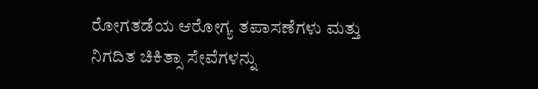ರೋಗತಡೆಯ ಆರೋಗ್ಯ ತಪಾಸಣೆಗಳು ಮತ್ತು ನಿಗದಿತ ಚಿಕಿತ್ಸಾ ಸೇವೆಗಳನ್ನು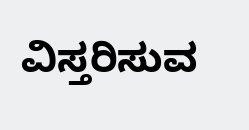ವಿಸ್ತರಿಸುವ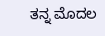ತನ್ನ ಮೊದಲ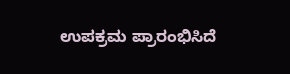ಉಪಕ್ರಮ ಪ್ರಾರಂಭಿಸಿದೆ